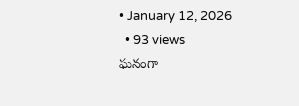• January 12, 2026
  • 93 views
ఘనంగా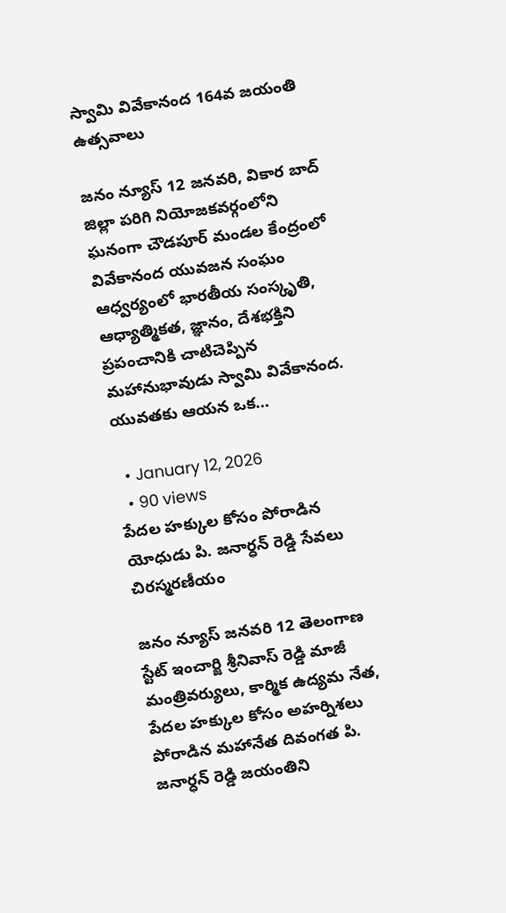స్వామి వివేకానంద 164వ జయంతి ఉత్సవాలు

జనం న్యూస్ 12 జనవరి, వికార బాద్ జిల్లా పరిగి నియోజకవర్గంలోని ఘనంగా చౌడపూర్ మండల కేంద్రంలో వివేకానంద యువజన సంఘం ఆధ్వర్యంలో భారతీయ సంస్కృతి, ఆధ్యాత్మికత, జ్ఞానం, దేశభక్తిని ప్రపంచానికి చాటిచెప్పిన మహానుభావుడు స్వామి వివేకానంద. యువతకు ఆయన ఒక…

  • January 12, 2026
  • 90 views
పేదల హక్కుల కోసం పోరాడిన యోధుడు పి. జనార్ధన్ రెడ్డి సేవలు చిరస్మరణీయం

జనం న్యూస్ జనవరి 12 తెలంగాణ స్టేట్ ఇంచార్జి శ్రీనివాస్ రెడ్డి మాజీ మంత్రివర్యులు, కార్మిక ఉద్యమ నేత, పేదల హక్కుల కోసం అహర్నిశలు పోరాడిన మహానేత దివంగత పి. జనార్ధన్ రెడ్డి జయంతిని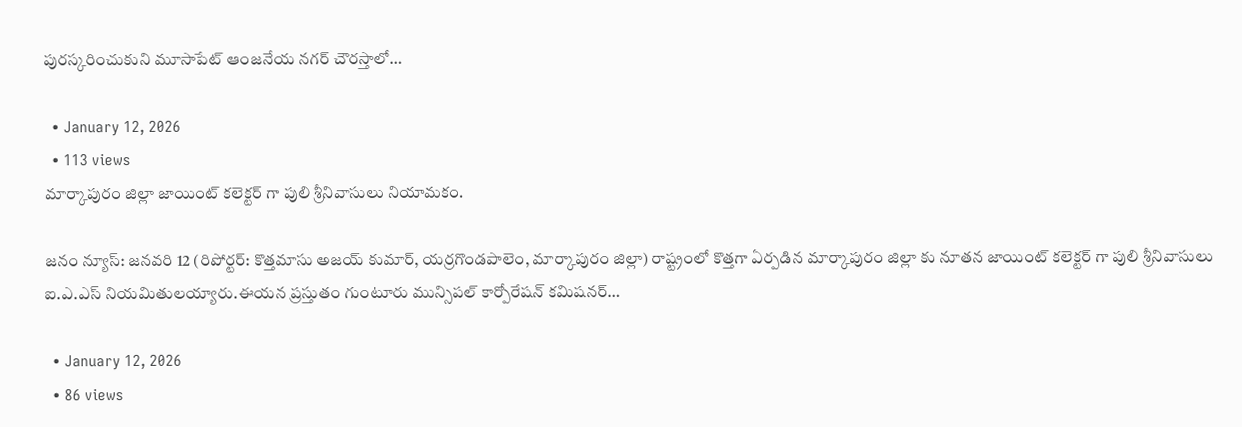పురస్కరించుకుని మూసాపేట్ ఆంజనేయ నగర్ చౌరస్తాలో…

  • January 12, 2026
  • 113 views
మార్కాపురం జిల్లా జాయింట్ కలెక్టర్ గా పులి శ్రీనివాసులు నియామకం.

జనం న్యూస్: జనవరి 12 (రిపోర్టర్: కొత్తమాసు అజయ్ కుమార్, యర్రగొండపాలెం, మార్కాపురం జిల్లా) రాష్ట్రంలో కొత్తగా ఏర్పడిన మార్కాపురం జిల్లా కు నూతన జాయింట్ కలెక్టర్ గా పులి శ్రీనివాసులు ఐ.ఎ.ఎస్ నియమితులయ్యారు.ఈయన ప్రస్తుతం గుంటూరు మున్సిపల్ కార్పోరేషన్ కమిషనర్…

  • January 12, 2026
  • 86 views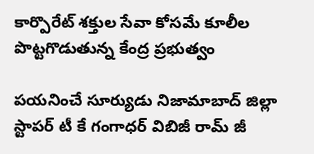కార్పొరేట్ శక్తుల సేవా కోసమే కూలీల పొట్టగొడుతున్న కేంద్ర ప్రభుత్వం

పయనించే సూర్యుడు నిజామాబాద్ జిల్లా స్టాపర్ టీ కే గంగాధర్ విబిజీ రామ్ జీ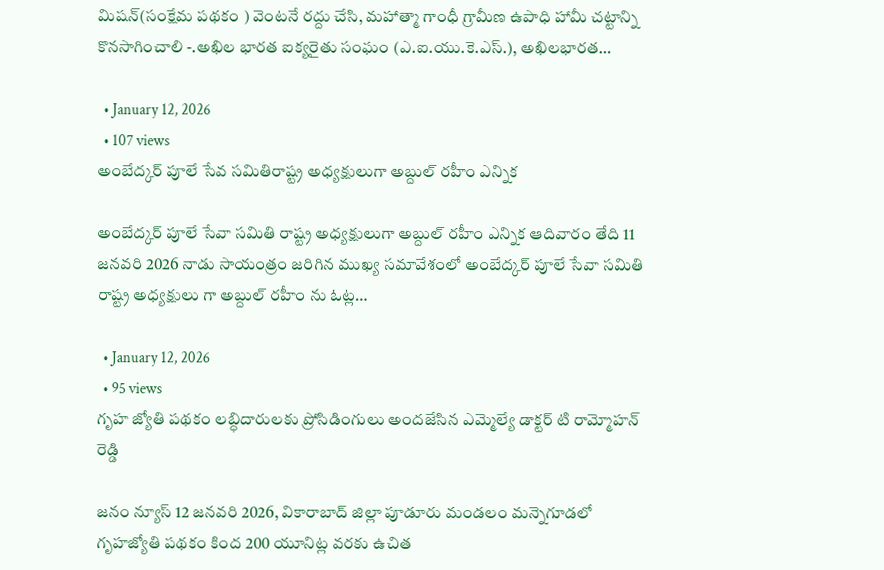మిషన్(సంక్షేమ పథకం ) వెంటనే రద్దు చేసి, మహాత్మా గాంధీ గ్రామీణ ఉపాధి హామీ చట్టాన్ని కొనసాగించాలి -.అఖిల భారత ఐక్యరైతు సంఘం (ఎ.ఐ.యు.కె.ఎస్.), అఖిలభారత…

  • January 12, 2026
  • 107 views
అంబేద్కర్ పూలే సేవ సమితిరాష్ట్ర అధ్యక్షులుగా అబ్దుల్ రహీం ఎన్నిక

అంబేద్కర్ పూలే సేవా సమితి రాష్ట్ర అధ్యక్షులుగా అబ్దుల్ రహీం ఎన్నిక ఆదివారం తేది 11 జనవరి 2026 నాడు సాయంత్రం జరిగిన ముఖ్య సమావేశంలో అంబేద్కర్ పూలే సేవా సమితి రాష్ట్ర అధ్యక్షులు గా అబ్దుల్ రహీం ను ఓట్ల…

  • January 12, 2026
  • 95 views
గృహ జ్యోతి పథకం లబ్ధిదారులకు ప్రోసిడింగులు అందజేసిన ఎమ్మెల్యే డాక్టర్ టి రామ్మోహన్ రెడ్డి

జనం న్యూస్ 12 జనవరి 2026, వికారాబాద్ జిల్లా పూడూరు మండలం మన్నెగూడలో గృహజ్యోతి పథకం కింద 200 యూనిట్ల వరకు ఉచిత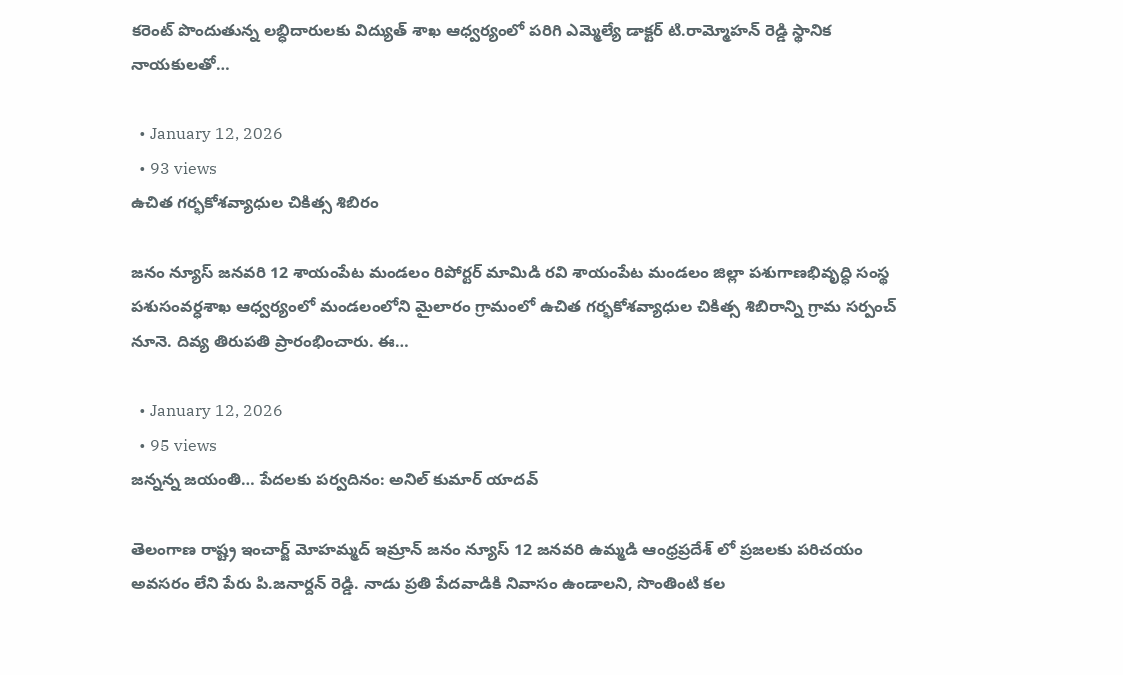కరెంట్ పొందుతున్న లబ్ధిదారులకు విద్యుత్ శాఖ ఆధ్వర్యంలో పరిగి ఎమ్మెల్యే డాక్టర్ టి.రామ్మోహన్ రెడ్డి స్థానిక నాయకులతో…

  • January 12, 2026
  • 93 views
ఉచిత గర్భకోశవ్యాధుల చికిత్స శిబిరం

జనం న్యూస్ జనవరి 12 శాయంపేట మండలం రిపోర్టర్ మామిడి రవి శాయంపేట మండలం జిల్లా పశుగాణభివృద్ధి సంస్థ పశుసంవర్ధశాఖ ఆధ్వర్యంలో మండలంలోని మైలారం గ్రామంలో ఉచిత గర్భకోశవ్యాధుల చికిత్స శిబిరాన్ని గ్రామ సర్పంచ్ నూనె. దివ్య తిరుపతి ప్రారంభించారు. ఈ…

  • January 12, 2026
  • 95 views
జన్నన్న జయంతి… పేదలకు పర్వదినం: అనిల్ కుమార్ యాదవ్

తెలంగాణ రాష్ట్ర ఇంచార్జ్ మోహమ్మద్ ఇమ్రాన్ జనం న్యూస్ 12 జనవరి ఉమ్మడి ఆంధ్రప్రదేశ్ లో ప్రజలకు పరిచయం అవసరం లేని పేరు పి.జనార్దన్ రెడ్డి. నాడు ప్రతి పేదవాడికి నివాసం ఉండాలని, సొంతింటి కల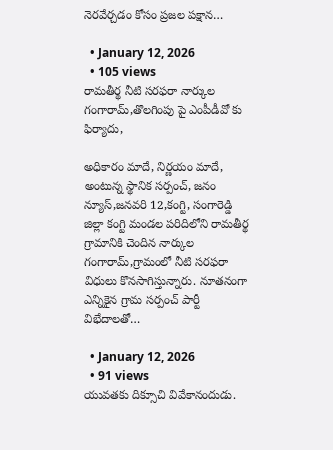నెరవేర్చడం కోసం ప్రజల పక్షాన…

  • January 12, 2026
  • 105 views
రామతీర్థ నీటి సరఫరా నార్కుల గంగారామ్,తొలగింపు పై ఎంపీడీవో కు ఫిర్యాదు,

అధికారం మాదే, నిర్ణయం మాదే, అంటున్న స్థానిక సర్పంచ్, జనం న్యూస్,జనవరి 12,కంగ్టి, సంగారెడ్డి జిల్లా కంగ్టి మండల పరిదిలోని రామతీర్థ గ్రామానికి చెందిన నార్కుల గంగారామ్,గ్రామంలో నీటి సరఫరా విధులు కొనసాగిస్తున్నారు. నూతనంగా ఎన్నికైన గ్రామ సర్పంచ్ పార్టీ విభేదాలతో…

  • January 12, 2026
  • 91 views
యువతకు దిక్సూచి వివేకానందుడు.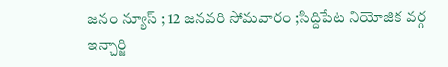జనం న్యూస్ ; 12 జనవరి సోమవారం ;సిద్దిపేట నియోజిక వర్గ ఇన్చార్జి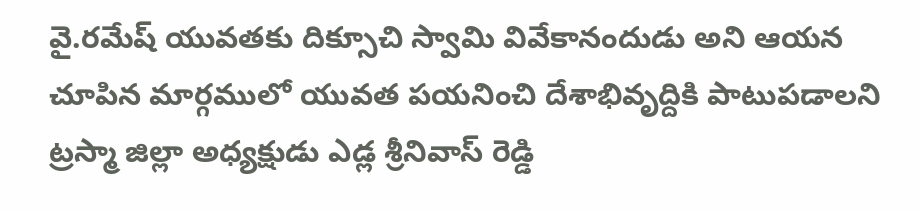వై.రమేష్ యువతకు దిక్సూచి స్వామి వివేకానందుడు అని ఆయన చూపిన మార్గములో యువత పయనించి దేశాభివృద్దికి పాటుపడాలని ట్రస్మా జిల్లా అధ్యక్షుడు ఎడ్ల శ్రీనివాస్ రెడ్డి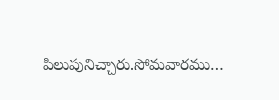పిలుపునిచ్చారు.సోమవారము…